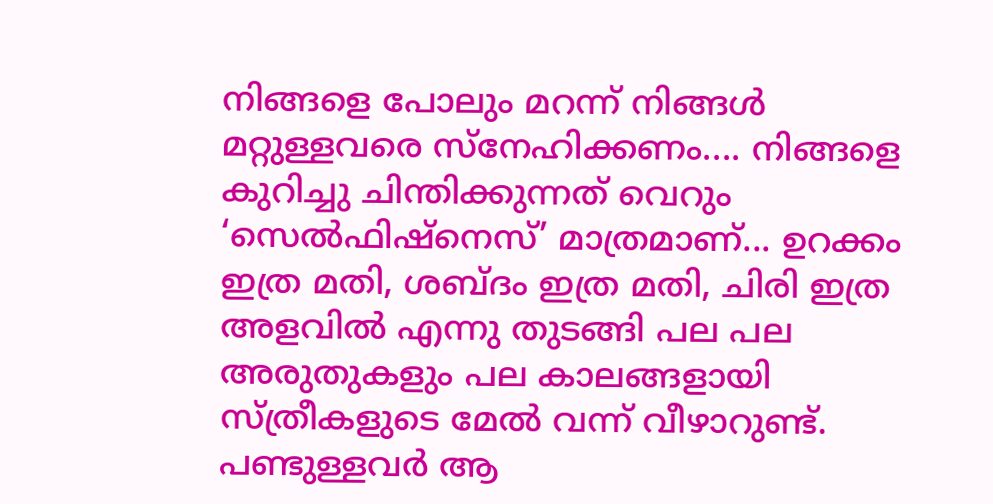നിങ്ങളെ പോലും മറന്ന് നിങ്ങൾ മറ്റുള്ളവരെ സ്നേഹിക്കണം.... നിങ്ങളെ കുറിച്ചു ചിന്തിക്കുന്നത് വെറും ‘സെൽഫിഷ്നെസ്’ മാത്രമാണ്... ഉറക്കം ഇത്ര മതി, ശബ്ദം ഇത്ര മതി, ചിരി ഇത്ര അളവിൽ എന്നു തുടങ്ങി പല പല അരുതുകളും പല കാലങ്ങളായി സ്ത്രീകളുടെ മേൽ വന്ന് വീഴാറുണ്ട്. പണ്ടുള്ളവർ ആ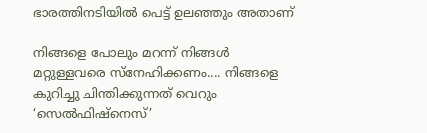ഭാരത്തിനടിയിൽ പെട്ട് ഉലഞ്ഞും അതാണ്

നിങ്ങളെ പോലും മറന്ന് നിങ്ങൾ മറ്റുള്ളവരെ സ്നേഹിക്കണം.... നിങ്ങളെ കുറിച്ചു ചിന്തിക്കുന്നത് വെറും ‘സെൽഫിഷ്നെസ്’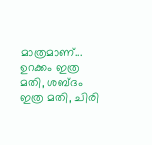മാത്രമാണ്... ഉറക്കം ഇത്ര മതി, ശബ്ദം ഇത്ര മതി, ചിരി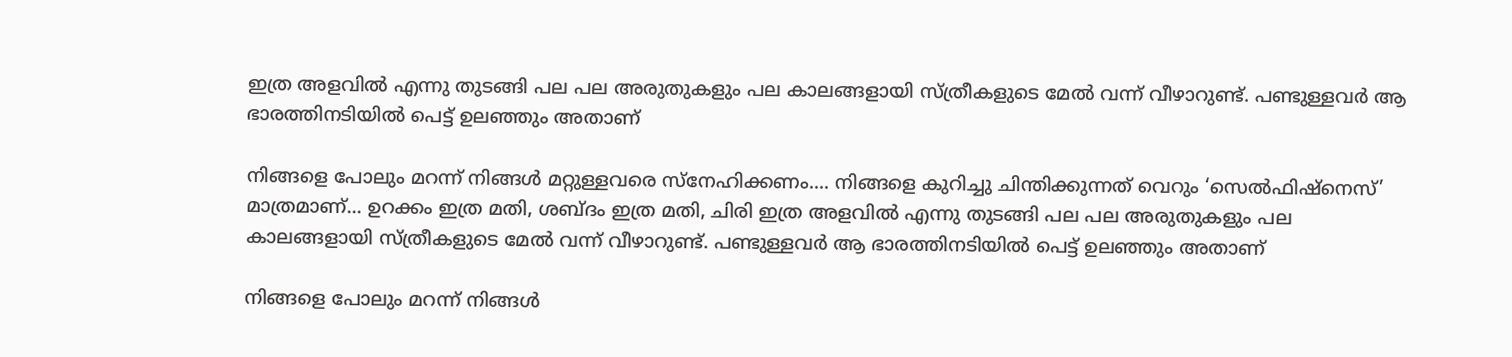ഇത്ര അളവിൽ എന്നു തുടങ്ങി പല പല അരുതുകളും പല കാലങ്ങളായി സ്ത്രീകളുടെ മേൽ വന്ന് വീഴാറുണ്ട്. പണ്ടുള്ളവർ ആ ഭാരത്തിനടിയിൽ പെട്ട് ഉലഞ്ഞും അതാണ്

നിങ്ങളെ പോലും മറന്ന് നിങ്ങൾ മറ്റുള്ളവരെ സ്നേഹിക്കണം.... നിങ്ങളെ കുറിച്ചു ചിന്തിക്കുന്നത് വെറും ‘സെൽഫിഷ്നെസ്’ മാത്രമാണ്... ഉറക്കം ഇത്ര മതി, ശബ്ദം ഇത്ര മതി, ചിരി ഇത്ര അളവിൽ എന്നു തുടങ്ങി പല പല അരുതുകളും പല കാലങ്ങളായി സ്ത്രീകളുടെ മേൽ വന്ന് വീഴാറുണ്ട്. പണ്ടുള്ളവർ ആ ഭാരത്തിനടിയിൽ പെട്ട് ഉലഞ്ഞും അതാണ്

നിങ്ങളെ പോലും മറന്ന് നിങ്ങൾ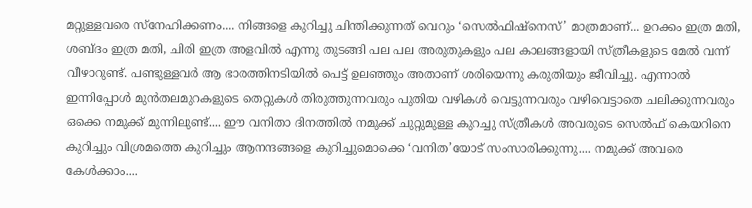മറ്റുള്ളവരെ സ്നേഹിക്കണം.... നിങ്ങളെ കുറിച്ചു ചിന്തിക്കുന്നത് വെറും ‘സെൽഫിഷ്നെസ്’ മാത്രമാണ്... ഉറക്കം ഇത്ര മതി, ശബ്ദം ഇത്ര മതി, ചിരി ഇത്ര അളവിൽ എന്നു തുടങ്ങി പല പല അരുതുകളും പല കാലങ്ങളായി സ്ത്രീകളുടെ മേൽ വന്ന് വീഴാറുണ്ട്. പണ്ടുള്ളവർ ആ ഭാരത്തിനടിയിൽ പെട്ട് ഉലഞ്ഞും അതാണ് ശരിയെന്നു കരുതിയും ജീവിച്ചു. എന്നാൽ ഇന്നിപ്പോൾ മുൻതലമുറകളുടെ തെറ്റുകൾ തിരുത്തുന്നവരും പുതിയ വഴികൾ വെട്ടുന്നവരും വഴിവെട്ടാതെ ചലിക്കുന്നവരും ഒക്കെ നമുക്ക് മുന്നിലുണ്ട്.... ഈ വനിതാ ദിനത്തിൽ നമുക്ക് ചുറ്റുമുള്ള കുറച്ചു സ്ത്രീകൾ അവരുടെ സെൽഫ് കെയറിനെ കുറിച്ചും വിശ്രമത്തെ കുറിച്ചും ആനന്ദങ്ങളെ കുറിച്ചുമൊക്കെ ‘വനിത’യോട് സംസാരിക്കുന്നു.... നമുക്ക് അവരെ കേൾക്കാം....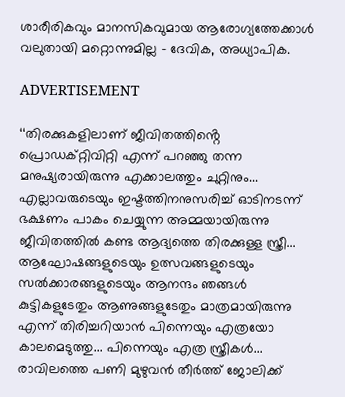ശാരീരികവും മാനസികവുമായ ആരോഗ്യത്തേക്കാൾ വലുതായി മറ്റൊന്നുമില്ല – ദേവിക, അധ്യാപിക.

ADVERTISEMENT

‘‘തിരക്കുകളിലാണ് ജീവിതത്തിൻ്റെ പ്രൊഡക്റ്റിവിറ്റി എന്ന് പറഞ്ഞു തന്ന മനുഷ്യരായിരുന്നു എക്കാലത്തും ചുറ്റിനും... എല്ലാവരുടെയും ഇഷ്ടത്തിനനുസരിച്ച് ഓടിനടന്ന് ഭക്ഷണം പാകം ചെയ്യുന്ന അമ്മയായിരുന്നു ജീവിതത്തിൽ കണ്ട ആദ്യത്തെ തിരക്കുള്ള സ്ത്രീ... ആഘോഷങ്ങളുടെയും ഉത്സവങ്ങളുടെയും സൽക്കാരങ്ങളുടെയും ആനന്ദം ഞങ്ങൾ കുട്ടികളുടേതും ആണുങ്ങളുടേതും മാത്രമായിരുന്നു എന്ന് തിരിച്ചറിയാൻ പിന്നെയും എത്രയോ കാലമെടുത്തു... പിന്നെയും എത്ര സ്ത്രീകൾ... രാവിലത്തെ പണി മുഴുവൻ തീർത്ത് ജോലിക്ക്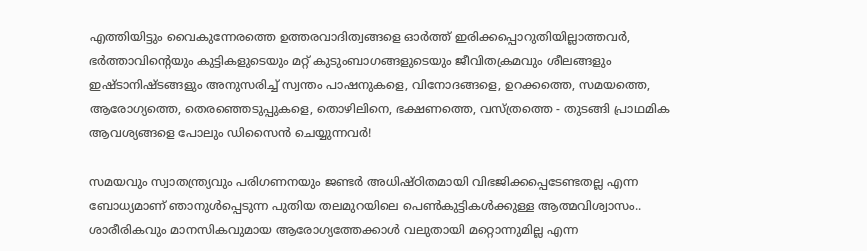എത്തിയിട്ടും വൈകുന്നേരത്തെ ഉത്തരവാദിത്വങ്ങളെ ഓർത്ത് ഇരിക്കപ്പൊറുതിയില്ലാത്തവർ, ഭർത്താവിൻ്റെയും കുട്ടികളുടെയും മറ്റ് കുടുംബാഗങ്ങളുടെയും ജീവിതക്രമവും ശീലങ്ങളും ഇഷ്ടാനിഷ്ടങ്ങളും അനുസരിച്ച് സ്വന്തം പാഷനുകളെ, വിനോദങ്ങളെ, ഉറക്കത്തെ, സമയത്തെ, ആരോഗ്യത്തെ, തെരഞ്ഞെടുപ്പുകളെ, തൊഴിലിനെ, ഭക്ഷണത്തെ, വസ്ത്രത്തെ - തുടങ്ങി പ്രാഥമിക ആവശ്യങ്ങളെ പോലും ഡിസൈൻ ചെയ്യുന്നവർ!

സമയവും സ്വാതന്ത്ര്യവും പരിഗണനയും ജണ്ടർ അധിഷ്ഠിതമായി വിഭജിക്കപ്പെടേണ്ടതല്ല എന്ന ബോധ്യമാണ് ഞാനുൾപ്പെടുന്ന പുതിയ തലമുറയിലെ പെൺകുട്ടികൾക്കുള്ള ആത്മവിശ്വാസം.. ശാരീരികവും മാനസികവുമായ ആരോഗ്യത്തേക്കാൾ വലുതായി മറ്റൊന്നുമില്ല എന്ന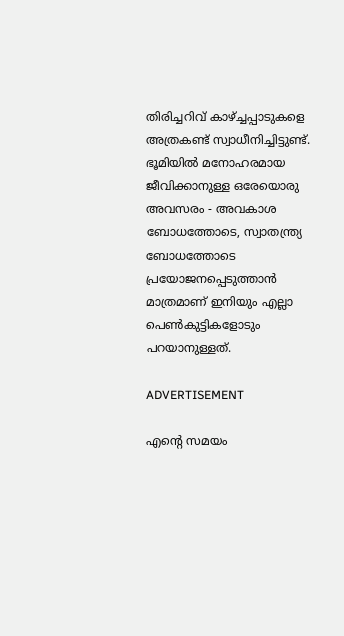തിരിച്ചറിവ് കാഴ്ച്ചപ്പാടുകളെ അത്രകണ്ട് സ്വാധീനിച്ചിട്ടുണ്ട്. ഭൂമിയിൽ മനോഹരമായ ജീവിക്കാനുള്ള ഒരേയൊരു അവസരം - അവകാശ ബോധത്തോടെ, സ്വാതന്ത്ര്യ ബോധത്തോടെ പ്രയോജനപ്പെടുത്താൻ മാത്രമാണ് ഇനിയും എല്ലാ പെൺകുട്ടികളോടും പറയാനുള്ളത്.

ADVERTISEMENT

എൻ്റെ സമയം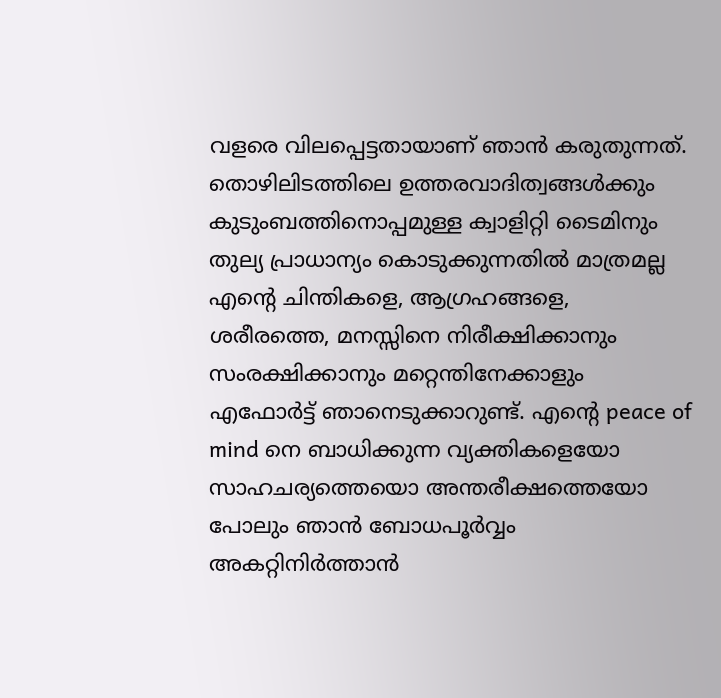വളരെ വിലപ്പെട്ടതായാണ് ഞാൻ കരുതുന്നത്. തൊഴിലിടത്തിലെ ഉത്തരവാദിത്വങ്ങൾക്കും കുടുംബത്തിനൊപ്പമുള്ള ക്വാളിറ്റി ടൈമിനും തുല്യ പ്രാധാന്യം കൊടുക്കുന്നതിൽ മാത്രമല്ല എൻ്റെ ചിന്തികളെ, ആഗ്രഹങ്ങളെ, ശരീരത്തെ, മനസ്സിനെ നിരീക്ഷിക്കാനും സംരക്ഷിക്കാനും മറ്റെന്തിനേക്കാളും എഫോർട്ട് ഞാനെടുക്കാറുണ്ട്. എൻ്റെ peace of mind നെ ബാധിക്കുന്ന വ്യക്തികളെയോ സാഹചര്യത്തെയൊ അന്തരീക്ഷത്തെയോ പോലും ഞാൻ ബോധപൂർവ്വം അകറ്റിനിർത്താൻ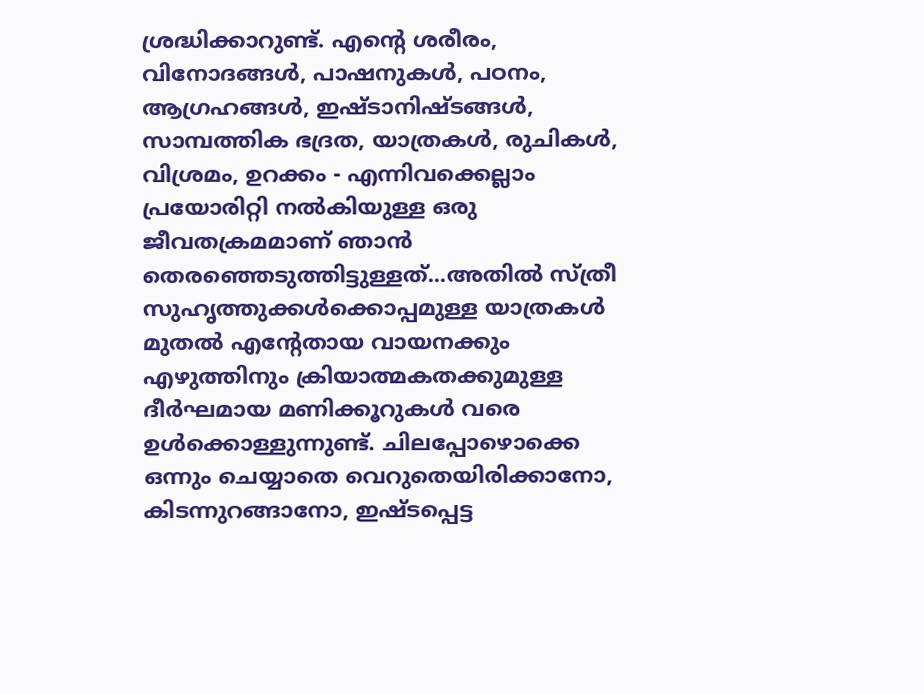ശ്രദ്ധിക്കാറുണ്ട്. എൻ്റെ ശരീരം, വിനോദങ്ങൾ, പാഷനുകൾ, പഠനം, ആഗ്രഹങ്ങൾ, ഇഷ്ടാനിഷ്ടങ്ങൾ, സാമ്പത്തിക ഭദ്രത, യാത്രകൾ, രുചികൾ, വിശ്രമം, ഉറക്കം - എന്നിവക്കെല്ലാം പ്രയോരിറ്റി നൽകിയുള്ള ഒരു ജീവതക്രമമാണ് ഞാൻ തെരഞ്ഞെടുത്തിട്ടുള്ളത്...അതിൽ സ്ത്രീ സുഹൃത്തുക്കൾക്കൊപ്പമുള്ള യാത്രകൾ മുതൽ എൻ്റേതായ വായനക്കും എഴുത്തിനും ക്രിയാത്മകതക്കുമുള്ള ദീർഘമായ മണിക്കൂറുകൾ വരെ  ഉൾക്കൊള്ളുന്നുണ്ട്. ചിലപ്പോഴൊക്കെ ഒന്നും ചെയ്യാതെ വെറുതെയിരിക്കാനോ, കിടന്നുറങ്ങാനോ, ഇഷ്ടപ്പെട്ട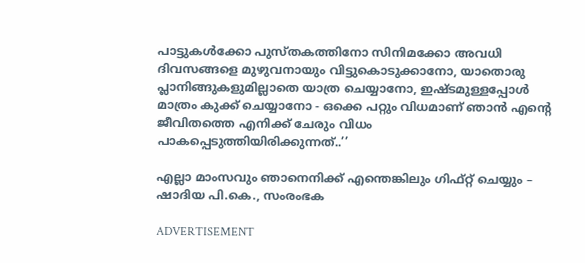പാട്ടുകൾക്കോ പുസ്തകത്തിനോ സിനിമക്കോ അവധി ദിവസങ്ങളെ മുഴുവനായും വിട്ടുകൊടുക്കാനോ, യാതൊരു പ്ലാനിങ്ങുകളുമില്ലാതെ യാത്ര ചെയ്യാനോ, ഇഷ്ടമുള്ളപ്പോൾ മാത്രം കുക്ക് ചെയ്യാനോ - ഒക്കെ പറ്റും വിധമാണ് ഞാൻ എൻ്റെ ജീവിതത്തെ എനിക്ക് ചേരും വിധം പാകപ്പെടുത്തിയിരിക്കുന്നത്..’’

എല്ലാ മാംസവും ഞാനെനിക്ക് എന്തെങ്കിലും ഗിഫ്‌റ്റ് ചെയ്യും – ഷാദിയ പി.കെ., സംരംഭക

ADVERTISEMENT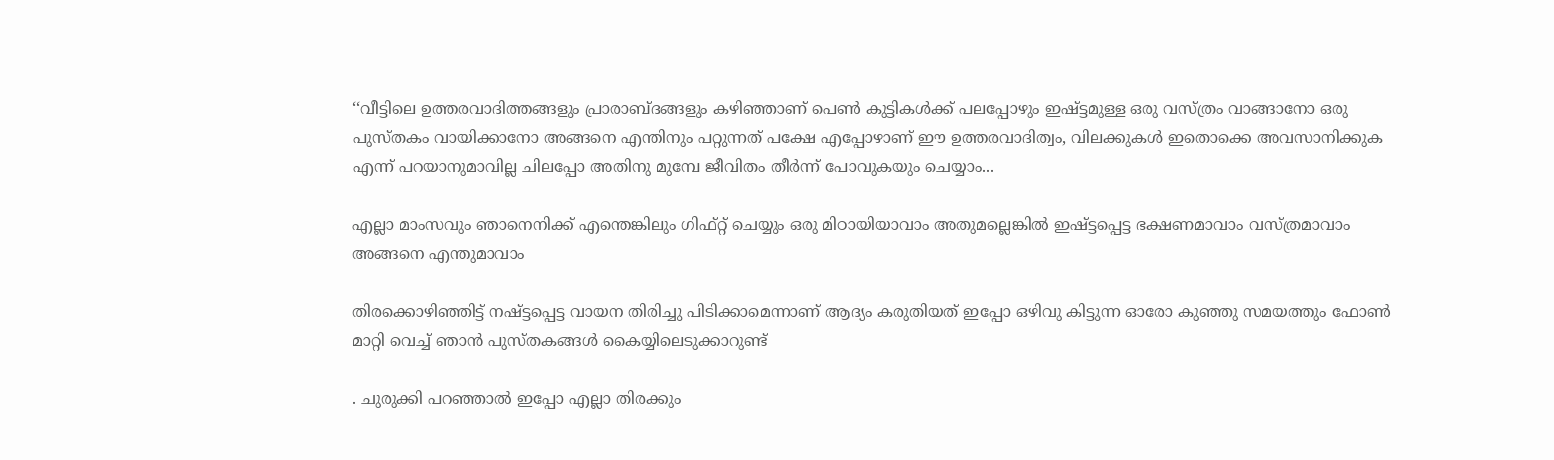‘‘വീട്ടിലെ ഉത്തരവാദിത്തങ്ങളും പ്രാരാബ്ദങ്ങളും കഴിഞ്ഞാണ് പെൺ കുട്ടികൾക്ക് പലപ്പോഴും ഇഷ്ട്ടമുള്ള ഒരു വസ്‌ത്രം വാങ്ങാനോ ഒരു പുസ്തകം വായിക്കാനോ അങ്ങനെ എന്തിനും പറ്റുന്നത് പക്ഷേ എപ്പോഴാണ് ഈ ഉത്തരവാദിത്വം, വിലക്കുകൾ ഇതൊക്കെ അവസാനിക്കുക എന്ന് പറയാനുമാവില്ല ചിലപ്പോ അതിനു മുമ്പേ ജീവിതം തീർന്ന് പോവുകയും ചെയ്യാം...

എല്ലാ മാംസവും ഞാനെനിക്ക് എന്തെങ്കിലും ഗിഫ്‌റ്റ് ചെയ്യും ഒരു മിഠായിയാവാം അതുമല്ലെങ്കിൽ ഇഷ്ട്ടപ്പെട്ട ഭക്ഷണമാവാം വസ്ത്രമാവാം അങ്ങനെ എന്തുമാവാം

തിരക്കൊഴിഞ്ഞിട്ട് നഷ്ട്ടപ്പെട്ട വായന തിരിച്ചു പിടിക്കാമെന്നാണ് ആദ്യം കരുതിയത് ഇപ്പോ ഒഴിവു കിട്ടുന്ന ഓരോ കുഞ്ഞു സമയത്തും ഫോൺ മാറ്റി വെച്ച് ഞാൻ പുസ്‌തകങ്ങൾ കൈയ്യിലെടുക്കാറുണ്ട്

. ചുരുക്കി പറഞ്ഞാൽ ഇപ്പോ എല്ലാ തിരക്കും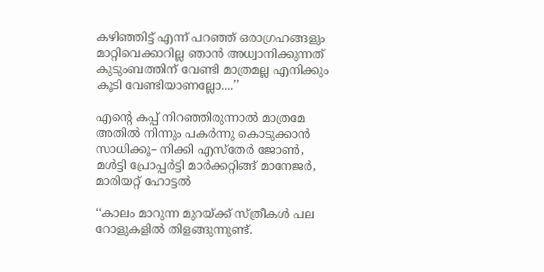കഴിഞ്ഞിട്ട് എന്ന് പറഞ്ഞ് ഒരാഗ്രഹങ്ങളും മാറ്റിവെക്കാറില്ല ഞാൻ അധ്വാനിക്കുന്നത് കുടുംബത്തിന് വേണ്ടി മാത്രമല്ല എനിക്കും കൂടി വേണ്ടിയാണല്ലോ....’’

എന്റെ കപ്പ് നിറഞ്ഞിരുന്നാൽ മാത്രമേ അതിൽ നിന്നും പകർന്നു കൊടുക്കാൻ സാധിക്കൂ– നിക്കി എസ്തേർ ജോൺ, മൾട്ടി പ്രോപ്പർട്ടി മാർക്കറ്റിങ്ങ് മാനേജർ, മാരിയറ്റ് ഹോട്ടൽ

‘‘കാലം മാറുന്ന മുറയ്ക്ക് സ്ത്രീകൾ പല റോളുകളിൽ തിളങ്ങുന്നുണ്ട്.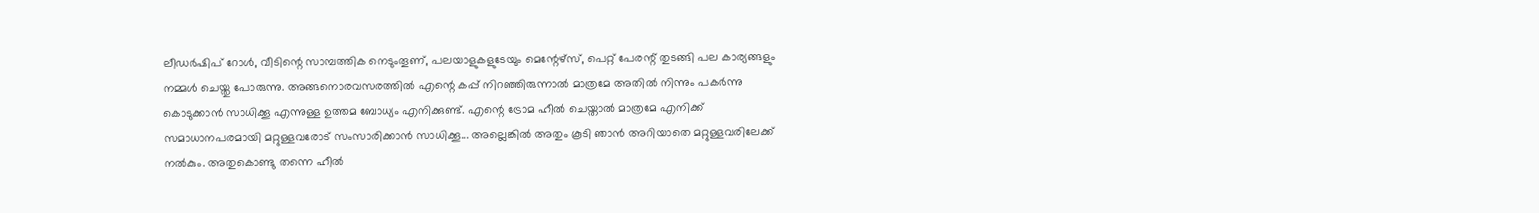ലീഡർഷിപ് റോൾ, വീടിന്റെ സാമ്പത്തിക നെടുംതൂണ്, പലയാളുകളുടേയും മെന്റേഴ്സ്, പെറ്റ് പേരന്റ് തുടങ്ങി പല കാര്യങ്ങളും നമ്മൾ ചെയ്തു പോരുന്നു. അങ്ങനൊരവസരത്തിൽ എന്റെ കപ്പ് നിറഞ്ഞിരുന്നാൽ മാത്രമേ അതിൽ നിന്നും പകർന്നു കൊടുക്കാൻ സാധിക്കൂ എന്നുള്ള ഉത്തമ ബോധ്യം എനിക്കുണ്ട്. എന്റെ ട്രോമ ഹീൽ ചെയ്താൽ മാത്രമേ എനിക്ക് സമാധാനപരമായി മറ്റുള്ളവരോട് സംസാരിക്കാൻ സാധിക്കൂ... അല്ലെങ്കിൽ അതും കൂടി ഞാൻ അറിയാതെ മറ്റുള്ളവരിലേക്ക് നൽകും. അതുകൊണ്ടു തന്നെ ഹീൽ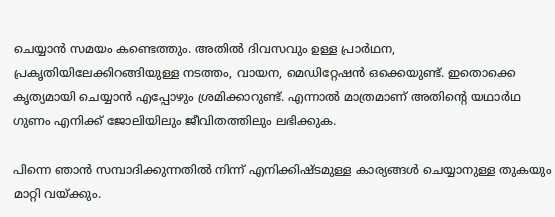ചെയ്യാൻ സമയം കണ്ടെത്തും. അതിൽ ദിവസവും ഉള്ള പ്രാർഥന, പ്രകൃതിയിലേക്കിറങ്ങിയുള്ള നടത്തം, വായന, മെഡിറ്റേഷൻ ഒക്കെയുണ്ട്. ഇതൊക്കെ കൃത്യമായി ചെയ്യാൻ എപ്പോഴും ശ്രമിക്കാറുണ്ട്. എന്നാൽ മാത്രമാണ് അതിന്റെ യഥാർഥ ഗുണം എനിക്ക് ജോലിയിലും ജീവിതത്തിലും ലഭിക്കുക.

പിന്നെ ഞാൻ സമ്പാദിക്കുന്നതിൽ നിന്ന് എനിക്കിഷ്ടമുള്ള കാര്യങ്ങൾ ചെയ്യാനുള്ള തുകയും മാറ്റി വയ്ക്കും.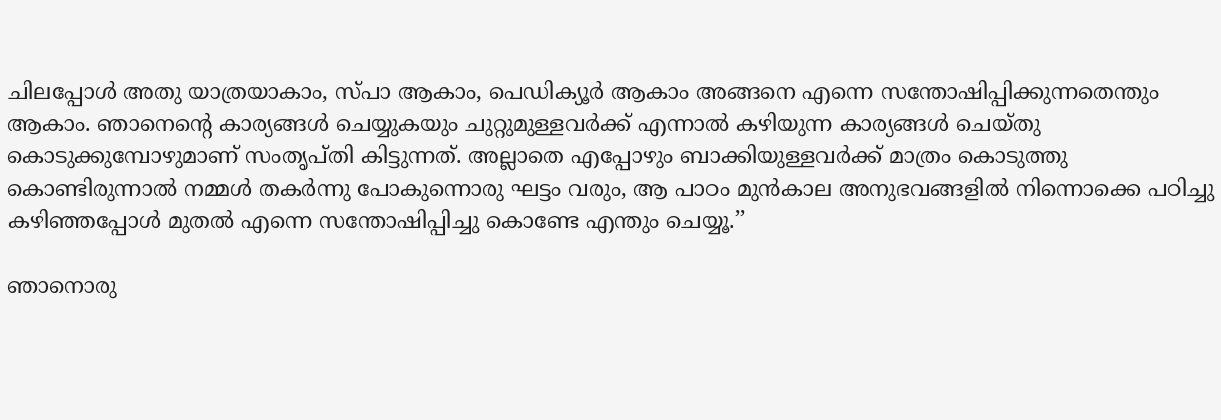ചിലപ്പോൾ അതു യാത്രയാകാം, സ്പാ ആകാം, പെഡിക്യൂർ ആകാം അങ്ങനെ എന്നെ സന്തോഷിപ്പിക്കുന്നതെന്തും ആകാം. ഞാനെന്റെ കാര്യങ്ങൾ ചെയ്യുകയും ചുറ്റുമുള്ളവർക്ക് എന്നാൽ കഴിയുന്ന കാര്യങ്ങൾ ചെയ്തു കൊടുക്കുമ്പോഴുമാണ് സംതൃപ്തി കിട്ടുന്നത്. അല്ലാതെ എപ്പോഴും ബാക്കിയുള്ളവർക്ക് മാത്രം കൊടുത്തു കൊണ്ടിരുന്നാൽ നമ്മൾ തകർന്നു പോകുന്നൊരു ഘട്ടം വരും, ആ പാഠം മുൻകാല അനുഭവങ്ങളിൽ നിന്നൊക്കെ പഠിച്ചു കഴിഞ്ഞപ്പോൾ മുതൽ എന്നെ സന്തോഷിപ്പിച്ചു കൊണ്ടേ എന്തും ചെയ്യൂ.’’

ഞാനൊരു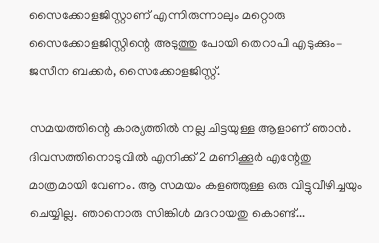സൈക്കോളജിസ്റ്റാണ് എന്നിരുന്നാലും മറ്റൊരു സൈക്കോളജിസ്റ്റിന്റെ അടുത്തു പോയി തെറാപി എടുക്കും– ജസീന ബക്കർ, സൈക്കോളജിസ്റ്റ്.

സമയത്തിന്റെ കാര്യത്തിൽ നല്ല ചിട്ടയുള്ള ആളാണ് ഞാൻ. ദിവസത്തിനൊടുവിൽ എനിക്ക് 2 മണിക്കൂർ എന്റേതു മാത്രമായി വേണം. ആ സമയം കളഞ്ഞുള്ള ഒരു വിട്ടുവീഴിച്ചയും ചെയ്യില്ല. ഞാനൊരു സിങ്കിൾ മദറായതു കൊണ്ട്...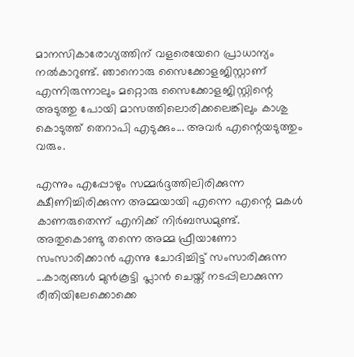മാനസികാരോഗ്യത്തിന് വളരെയേറെ പ്രാധാന്യം നൽകാറുണ്ട്. ഞാനൊരു സൈക്കോളജിസ്റ്റാണ് എന്നിരുന്നാലും മറ്റൊരു സൈക്കോളജിസ്റ്റിന്റെ അടുത്തു പോയി മാസത്തിലൊരിക്കലെങ്കിലും കാശു കൊടുത്ത് തെറാപി എടുക്കും... അവർ എന്റെയടുത്തും വരും.

എന്നും എപ്പോഴും സമ്മർദ്ദത്തിലിരിക്കുന്ന ക്ഷീണിച്ചിരിക്കുന്ന അമ്മയായി എന്നെ എന്റെ മകൾ കാണരുതെന്ന് എനിക്ക് നിർബന്ധമുണ്ട്. അതുകൊണ്ടു തന്നെ അമ്മ ഫ്രീയാണോ സംസാരിക്കാൻ എന്നു ചോദിച്ചിട്ട് സംസാരിക്കുന്ന ...കാര്യങ്ങൾ മുൻകൂട്ടി പ്ലാൻ ചെയ്ത് നടപ്പിലാക്കുന്ന രീതിയിലേക്കൊക്കെ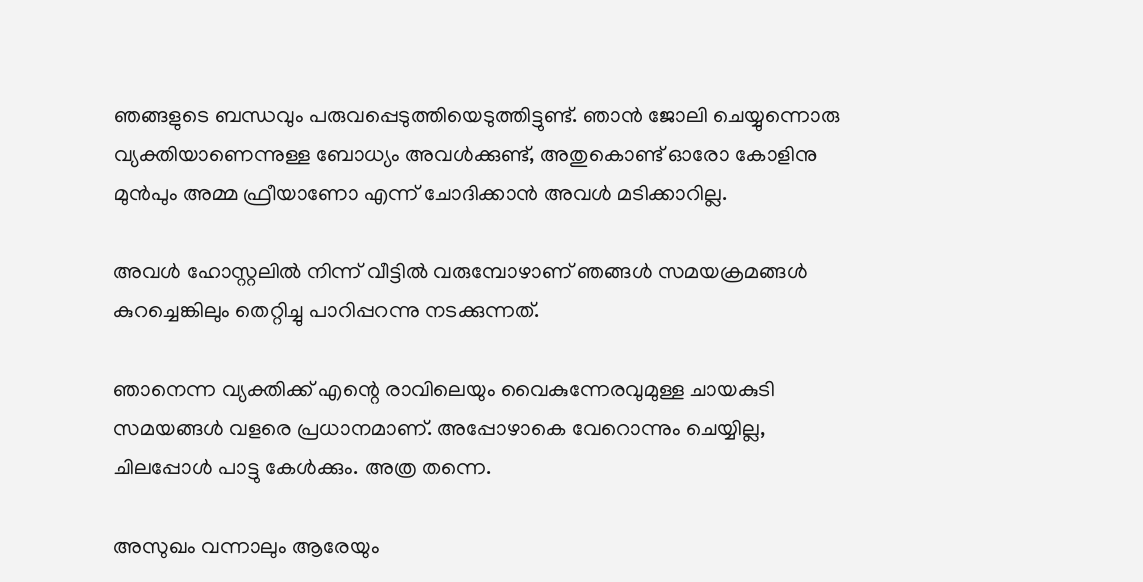ഞങ്ങളുടെ ബന്ധവും പരുവപ്പെടുത്തിയെടുത്തിട്ടുണ്ട്. ഞാൻ ജോലി ചെയ്യുന്നൊരു വ്യക്തിയാണെന്നുള്ള ബോധ്യം അവൾക്കുണ്ട്, അതുകൊണ്ട് ഓരോ കോളിനു മുൻപും അമ്മ ഫ്രീയാണോ എന്ന് ചോദിക്കാൻ അവൾ മടിക്കാറില്ല.

അവൾ ഹോസ്റ്റലിൽ നിന്ന് വീട്ടിൽ വരുമ്പോഴാണ് ഞങ്ങൾ സമയക്രമങ്ങൾ കുറച്ചെങ്കിലും തെറ്റിച്ചു പാറിപ്പറന്നു നടക്കുന്നത്.

ഞാനെന്ന വ്യക്തിക്ക് എന്റെ രാവിലെയും വൈകുന്നേരവുമുള്ള ചായകുടി സമയങ്ങൾ വളരെ പ്രധാനമാണ്. അപ്പോഴാകെ വേറൊന്നും ചെയ്യില്ല, ചിലപ്പോൾ പാട്ടു കേൾക്കും. അത്ര തന്നെ.

അസുഖം വന്നാലും ആരേയും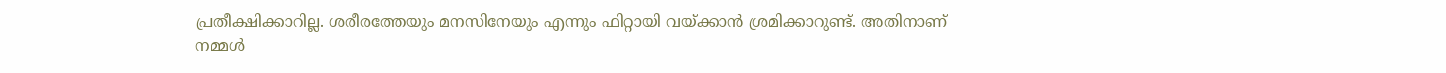പ്രതീക്ഷിക്കാറില്ല. ശരീരത്തേയും മനസിനേയും എന്നും ഫിറ്റായി വയ്ക്കാൻ ശ്രമിക്കാറുണ്ട്. അതിനാണ് നമ്മൾ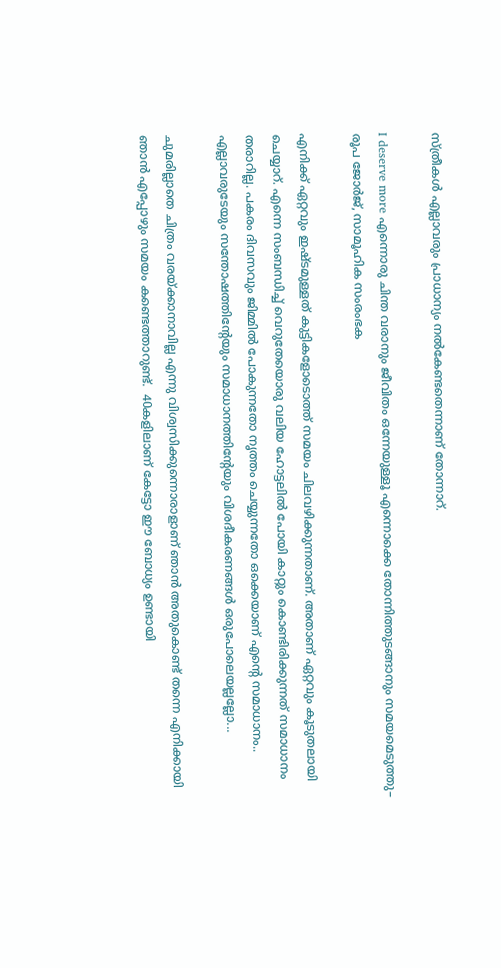സ്ത്രീകൾ എല്ലാവരും പ്രാധാന്യം നൽകേണ്ടതെന്നാണ് തോന്നാറ്.

I deserve more എന്നൊരു ചിന്ത വരാനും ജീവിതം ഒന്നേയുള്ളൂ എന്നൊക്കെ തോന്നിത്തുടങ്ങാനും സമയമെടുത്തു– രൂപ ജോർജ്, സാമൂഹിക സംരംഭക

എനിക്ക് ഏറ്റവും ഇഷ്ടമുള്ളത് കുട്ടികളോടൊത്ത് സമയം ചിലവഴിക്കുന്നതാണ്. അതാണ് ഏറ്റവും കൂടുതലായി ചെയ്യാറ്. എന്നെ സംബന്ധിച്ച് വെറുതേയൊരു വലിയ ഹോട്ടലിൽ പോയി കാറ്റും കൊണ്ടിരിക്കുന്നത് സമാധാനം തരാറില്ല. പകരം ദിവസവും ജിമ്മിൽ പോകുന്നതോ നൃത്തം ചെയ്യുന്നതോ ഒക്കെയാണ് എന്റെ സമാധാനം.. എല്ലാവരുടേയും സന്തോഷത്തിന്റേയും സമാധാനത്തിന്റേയും വിശദീകരണങ്ങൾ ഒരുപോലെയല്ലല്ലോ...

ചുമരില്ലാതെ ചിത്രം വരയ്ക്കാനാവില്ല എന്നു വിശ്വസിക്കുന്നൊരാളാണ് ഞാൻ അതുകൊണ്ട് തന്നെ എനിക്കായി ഞാൻ എപ്പോഴും സമയം കണ്ടെത്താറുണ്ട്.  40കളിലാണ് കേട്ടോ ഈ ബോധ്യം ഉണ്ടായി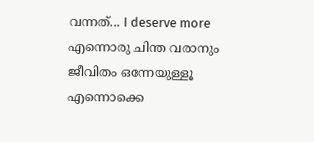വന്നത്... I deserve more എന്നൊരു ചിന്ത വരാനും ജീവിതം ഒന്നേയുള്ളൂ എന്നൊക്കെ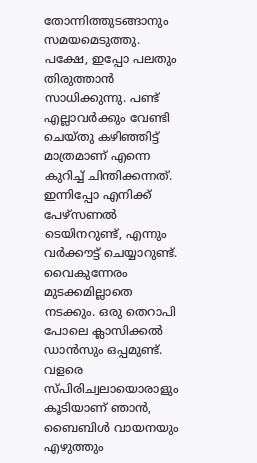തോന്നിത്തുടങ്ങാനും സമയമെടുത്തു. പക്ഷേ, ഇപ്പോ പലതും തിരുത്താൻ സാധിക്കുന്നു. പണ്ട് എല്ലാവർക്കും വേണ്ടി ചെയ്തു കഴിഞ്ഞിട്ട് മാത്രമാണ് എന്നെ കുറിച്ച് ചിന്തിക്കന്നത്. ഇന്നിപ്പോ എനിക്ക് പേഴ്സണൽ ടെയിനറുണ്ട്, എന്നും വർക്കൗട്ട് ചെയ്യാറുണ്ട്. വൈകുന്നേരം മുടക്കമില്ലാതെ നടക്കും. ഒരു തെറാപി പോലെ ക്ലാസിക്കൽ ഡാൻസും ഒപ്പമുണ്ട്. വളരെ സ്പിരിച്വലായൊരാളും കൂടിയാണ് ഞാൻ, ബൈബിൾ വായനയും എഴുത്തും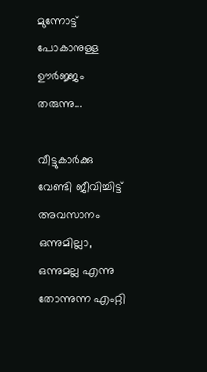മുന്നോട്ട് പോകാനുള്ള ഊർജ്ജം തരുന്നു...

വീട്ടുകാർക്കു വേണ്ടി ജീവിച്ചിട്ട് അവസാനം ഒന്നുമില്ലാ, ഒന്നുമല്ല എന്നു തോന്നുന്ന എംറ്റി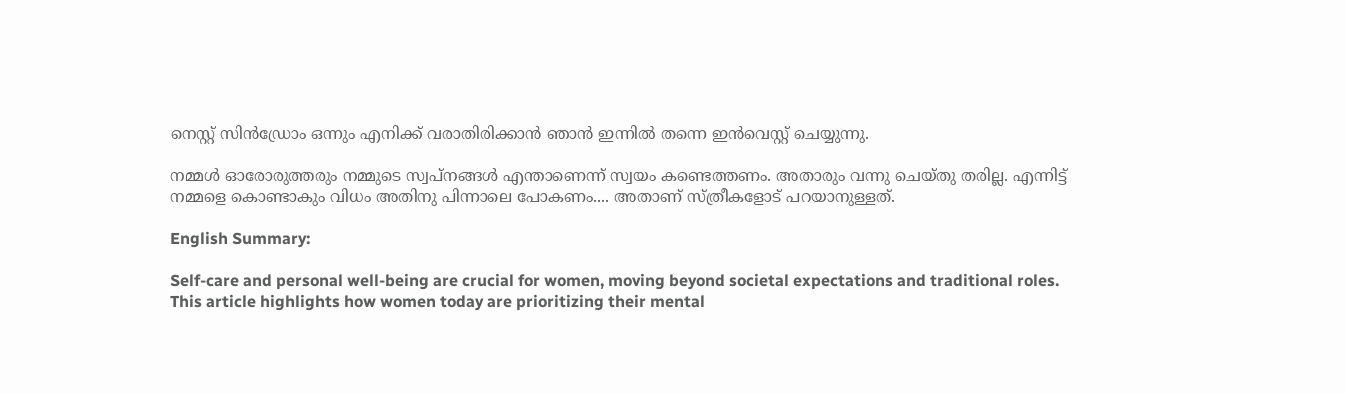നെസ്റ്റ് സിൻഡ്രോം ഒന്നും എനിക്ക് വരാതിരിക്കാൻ ഞാൻ ഇന്നിൽ തന്നെ ഇൻവെസ്റ്റ് ചെയ്യുന്നു.

നമ്മൾ ഓരോരുത്തരും നമ്മുടെ സ്വപ്നങ്ങൾ എന്താണെന്ന് സ്വയം കണ്ടെത്തണം. അതാരും വന്നു ചെയ്തു തരില്ല. എന്നിട്ട് നമ്മളെ കൊണ്ടാകും വിധം അതിനു പിന്നാലെ പോകണം.... അതാണ് സ്ത്രീകളോട് പറയാനുള്ളത്.

English Summary:

Self-care and personal well-being are crucial for women, moving beyond societal expectations and traditional roles. This article highlights how women today are prioritizing their mental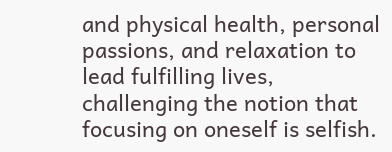and physical health, personal passions, and relaxation to lead fulfilling lives, challenging the notion that focusing on oneself is selfish.